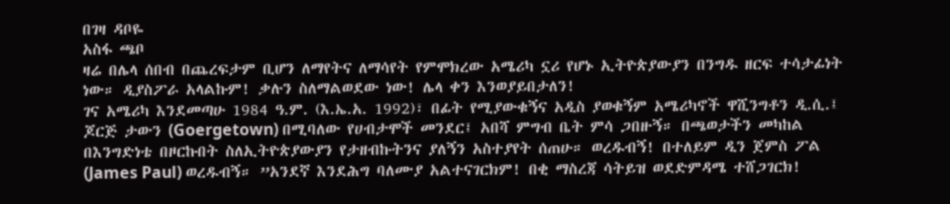በገዛ ዳቦዬ
አስፋ ጫቦ
ዛሬ በሌላ ሰበብ በጨረፍታም ቢሆን ለማየትና ለማሳየት የምሞክረው አሜሪካ ኗሪ የሆኑ ኢትዮጵያውያን በንግዱ ዘርፍ ተሳታፊነት ነው። ዲያስፖራ አላልኩም! ቃሉን ስለማልወደው ነው! ሌላ ቀን እንወያይበታለን!
ገና አሜሪካ እንደመጣሁ 1984 ዓ.ም. (እ.ኤ.አ. 1992)፣ በፊት የሚያውቁኝና አዲስ ያወቁኝም አሜሪካኖች ዋሺንግቶን ዲ.ሲ.፤ ጆርጅ ታውን (Goergetown) በሚባለው የሀብታሞች መንደር፤ አበሻ ምግብ ቤት ምሳ ጋበዙኝ። በጫወታችን መካከል በእንግድነቴ በዞርኩበት ስለኢትዮጵያውያን የታዘብኩትንና ያለኝን አስተያየት ሰጠሁ። ወረዱብኝ! በተለይም ዲን ጀምስ ፖል (James Paul) ወረዱብኝ። ”አንደኛ እንደሕግ ባለሙያ አልተናገርክም! በቂ ማስረጃ ሳትይዝ ወደድምዳሜ ተሸጋገርክ!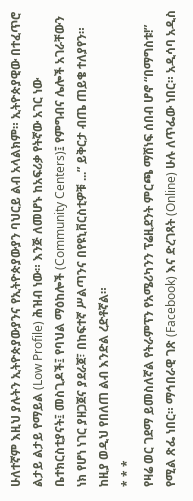ሁለተኛም እዚህ ያሉትን ኢትዮጵያውያንና የኢትዮጵያውያን ባህርይ ልብ አላልክም። ኢትዮጵያዊው በተፈጥሮ ልታይ ልታይ የማይል (Low Profile) ሕዝብ ነው። እንጅ ለመሆኑ ከአፍሪቃ የትኛው አገር ነው ቤተክርስቲያናት፤ መስጊዶች፤ የባህል ማዕከሎች (Community Centers)፤ የምግብና ሌሎች አገራቸውን ነክ የሆነ ነገር ያዘጋጀና ያደራጀ፣ በከፍተኛ ሥልጣንና በየዩኒቨርስቲዎቹ ...” ይቅርታ ብጤ ጠይቄ ተለያየን። ከዚያ ወዲህ የበለጠ ልብ እንድል ረድቶኛል።
* * *
የዛሬ ወር ገደማ ይመስለኛል የትራምፕን የአሜሪካንን ፕሬዚደንት ምርጫ ማሸነፍ ሰበብ ሆኖ “በማግስቱ!” የሚል ጽፌ ነበር። ማኅበራዊ ገጽ (Facebook) እና ድረገጻት (Online) ሁሉ ለጥፌው ነበር። አዲሳባ አዲስ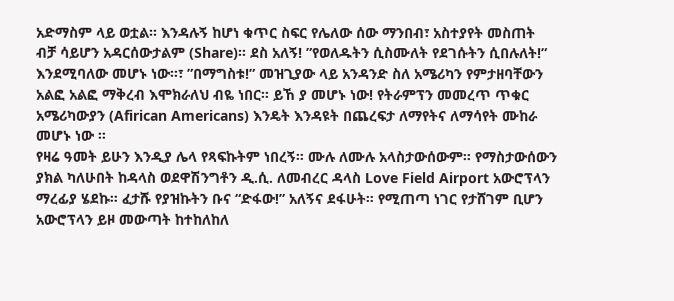አድማስም ላይ ወቷል። እንዳሉኝ ከሆነ ቁጥር ስፍር የሌለው ሰው ማንበብ፣ አስተያየት መስጠት ብቻ ሳይሆን አዳርሰውታልም (Share)። ደስ አለኝ! ”የወለዱትን ሲስሙለት የደገሱትን ሲበሉለት!” እንደሚባለው መሆኑ ነው።፣ ”በማግስቱ!” መዝጊያው ላይ አንዳንድ ስለ አሜሪካን የምታዘባቸውን አልፎ አልፎ ማቅረብ እሞክራለህ ብዬ ነበር። ይኸ ያ መሆኑ ነው! የትራምፕን መመረጥ ጥቁር አሜሪካውያን (Afirican Americans) እንዴት እንዳዩት በጨረፍታ ለማየትና ለማሳየት ሙከራ መሆኑ ነው ።
የዛሬ ዓመት ይሁን እንዲያ ሌላ የጻፍኩትም ነበረኝ። ሙሉ ለሙሉ አላስታውሰውም። የማስታውሰውን ያክል ካለሁበት ከዳላስ ወደዋሽንግቶን ዲ.ሲ. ለመብረር ዳላስ Love Field Airport አውሮፕላን ማረፊያ ሄደኩ። ፈታሹ የያዝኩትን ቡና “ድፋው!” አለኝና ደፋሁት። የሚጠጣ ነገር የታሸገም ቢሆን አውሮፕላን ይዞ መውጣት ከተከለከለ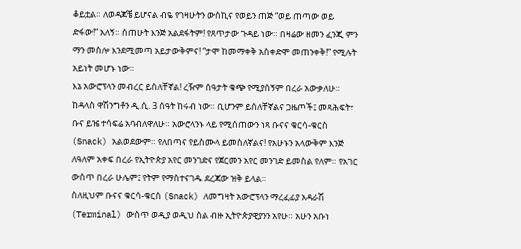ቆይቷል። ለወዳጆቼ ይሆናል ብዬ የገዛሁትን ውስኪና የወይን ጠጅ “ወይ ጠጣው ወይ ድፋው!” አለኝ። ሰጠሁት እንጅ አልደፋትም! የጸጥታው ጉዳይ ነው። በዛሬው ዘመን ፈንጂ ምን ማን መስሎ እንደሚመጣ አይታውቅምና! “ታሞ ከመማቀቅ አስቀድሞ መጠንቀቅ!” የሚሉት አይነት መሆኑ ነው።
እኔ አውሮፕላን መብረር ይስለቸኛል! ረዥም ሰዓታት ቁጭ የሚያሰኝም በረራ አውቃለሁ። ከዳላስ ዋሽንግቶን ዲ.ሲ. 3 ሰዓት ከሩብ ነው። ቢሆንም ይሰለቸኛልና ጋዜጦች፤ መጻሕፍት፣ ቡና ይዤ ተሳፍሬ አባብለዋለሁ። አውሮላንኑ ላይ የሚሰጠውን ነጻ ቡናና ቁርሳ-ቁርስ (Snack) አልወደውም። የለበጣና የይስሙላ ይመስለኛልና! የአሁኑን አላውቅም እንጅ ለዓለም አቀፍ በረራ የኢትዮጵያ አየር መንገድና የጀርመን አየር መንገድ ይመስል የለም። የአገር ውስጥ በረራ ሁሌም፤ የትም የማስተናገዱ ደረጃው ዝቅ ይላል።
ስለዚህም ቡናና ቁርሳ-ቁርስ (Snack) ለመግዛት አውሮፕላን ማረፈፊያ አዳራሽ (Terminal) ውስጥ ወዲያ ወዲህ ስል ብዙ ኢትዮጵያዊያንን አየሁ። አሁን አቡነ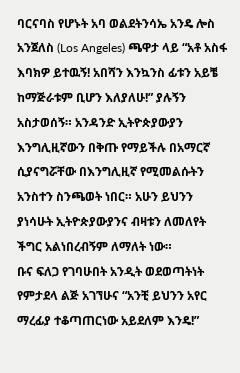ባርናባስ የሆኑት አባ ወልደትንሳኤ አንዴ ሎስ አንጀለስ (Los Angeles) ጫዋታ ላይ “አቶ አስፋ እባክዎ ይተዉኝ! አበሻን እንኳንስ ፊቱን አይቼ ከማጅራቱም ቢሆን እለያለሁ!” ያሉኝን አስታወሰኝ። አንዳንድ ኢትዮጵያውያን እንግሊዚኛውን በቅጡ የማይችሉ በአማርኛ ሲያናግሯቸው በእንግሊዚኛ የሚመልሱትን አንስተን ስንጫወት ነበር። አሁን ይህንን ያነሳሁት ኢትዮጵያውያንና ብዛቱን ለመለየት ችግር አልነበረብኝም ለማለት ነው።
ቡና ፍለጋ የገባሁበት አንዲት ወደወጣትነት የምታደላ ልጅ አገኘሁና “አንቺ ይህንን አየር ማረፊያ ተቆጣጠርነው አይደለም እንዴ!”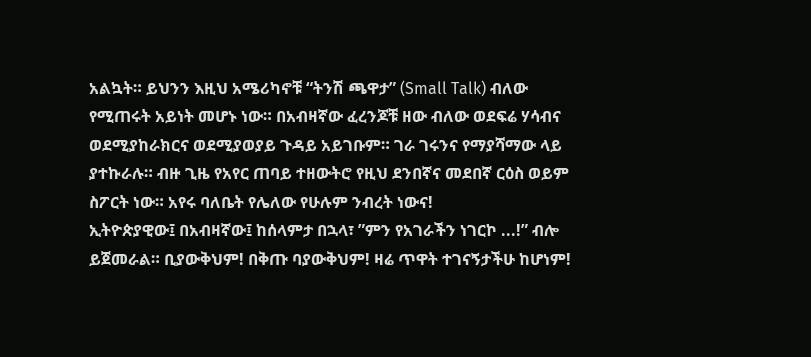አልኳት። ይህንን እዚህ አሜሪካኖቹ “ትንሽ ጫዋታ” (Small Talk) ብለው የሚጠሩት አይነት መሆኑ ነው። በአብዛኛው ፈረንጆቹ ዘው ብለው ወደፍሬ ሃሳብና ወደሚያከራክርና ወደሚያወያይ ጉዳይ አይገቡም። ገራ ገሩንና የማያሻማው ላይ ያተኩራሉ። ብዙ ጊዜ የአየር ጠባይ ተዘውትሮ የዚህ ደንበኛና መደበኛ ርዕስ ወይም ስፖርት ነው። አየሩ ባለቤት የሌለው የሁሉም ንብረት ነውና!
ኢትዮጵያዊው፤ በአብዛኛው፤ ከሰላምታ በኋላ፣ ”ምን የአገራችን ነገርኮ ...!” ብሎ ይጀመራል። ቢያውቅህም! በቅጡ ባያውቅህም! ዛሬ ጥዋት ተገናኝታችሁ ከሆነም!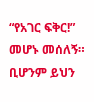“የአገር ፍቅር!” መሆኑ መሰለኝ። ቢሆንም ይህን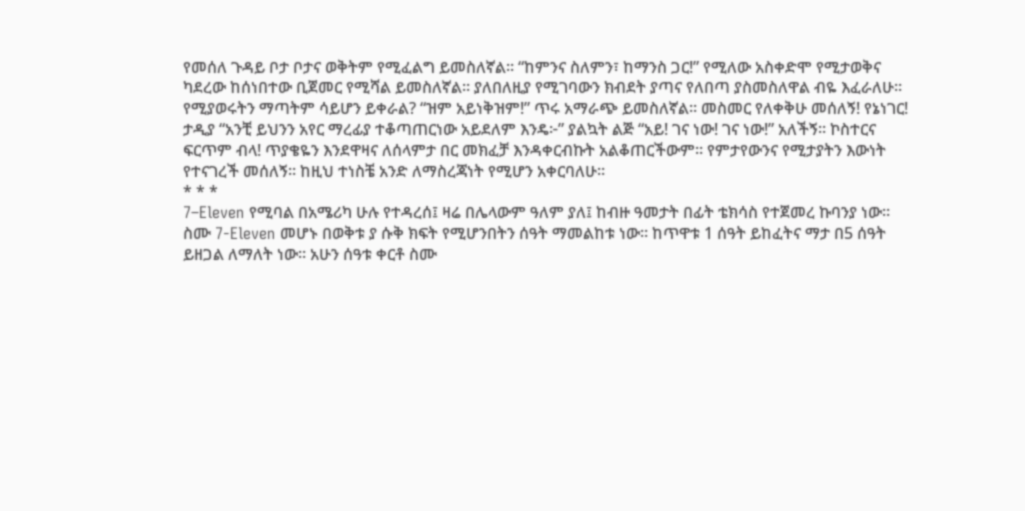የመሰለ ጉዳይ ቦታ ቦታና ወቅትም የሚፈልግ ይመስለኛል። “ከምንና ስለምን፣ ከማንስ ጋር!” የሚለው አስቀድሞ የሚታወቅና ካደረው ከሰነበተው ቢጀመር የሚሻል ይመስለኛል። ያለበለዚያ የሚገባውን ክብደት ያጣና የለበጣ ያስመስለዋል ብዬ እፈራለሁ። የሚያወሩትን ማጣትም ሳይሆን ይቀራል? “ዝም አይነቅዝም!” ጥሩ አማራጭ ይመስለኛል። መስመር የለቀቅሁ መሰለኝ! የኔነገር!
ታዲያ “አንቺ ይህንን አየር ማረፊያ ተቆጣጠርነው አይደለም እንዴ፦” ያልኳት ልጅ “አይ! ገና ነው! ገና ነው!” አለችኝ። ኮስተርና ፍርጥም ብላ! ጥያቄዬን እንደዋዛና ለሰላምታ በር መክፈቻ እንዳቀርብኩት አልቆጠርችውም። የምታየውንና የሚታያትን እውነት የተናገረች መሰለኝ። ከዚህ ተነስቼ አንድ ለማስረጃነት የሚሆን አቀርባለሁ።
* * *
7–Eleven የሚባል በአሜሪካ ሁሉ የተዳረሰ፤ ዛሬ በሌላውም ዓለም ያለ፤ ከብዙ ዓመታት በፊት ቴክሳስ የተጀመረ ኩባንያ ነው። ስሙ 7-Eleven መሆኑ በወቅቱ ያ ሱቅ ክፍት የሚሆንበትን ሰዓት ማመልከቱ ነው። ከጥዋቱ 1 ሰዓት ይከፈትና ማታ በ5 ሰዓት ይዘጋል ለማለት ነው። አሁን ሰዓቱ ቀርቶ ስሙ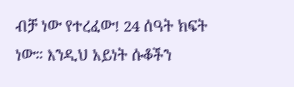ብቻ ነው የተረፈው! 24 ሰዓት ክፍት ነው። እንዲህ አይነት ሱቆችን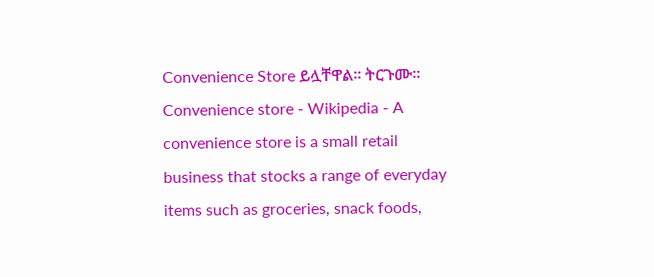Convenience Store ይሏቸዋል። ትርጉሙ።
Convenience store - Wikipedia - A convenience store is a small retail business that stocks a range of everyday items such as groceries, snack foods,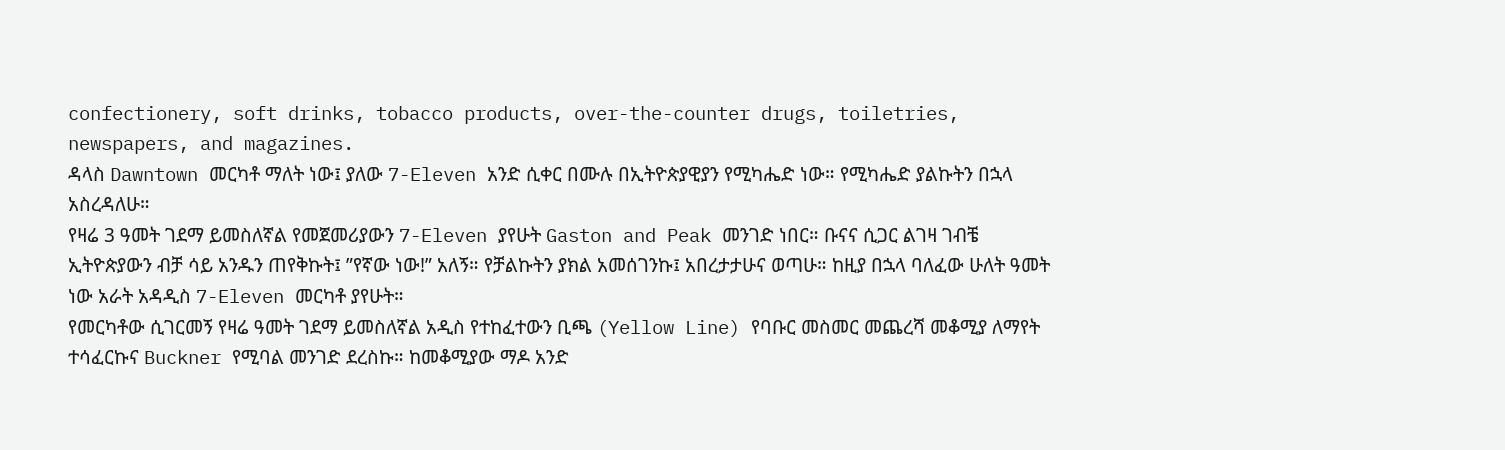confectionery, soft drinks, tobacco products, over-the-counter drugs, toiletries, newspapers, and magazines.
ዳላስ Dawntown መርካቶ ማለት ነው፤ ያለው 7-Eleven አንድ ሲቀር በሙሉ በኢትዮጵያዊያን የሚካሔድ ነው። የሚካሔድ ያልኩትን በኋላ አስረዳለሁ።
የዛሬ 3 ዓመት ገደማ ይመስለኛል የመጀመሪያውን 7-Eleven ያየሁት Gaston and Peak መንገድ ነበር። ቡናና ሲጋር ልገዛ ገብቼ ኢትዮጵያውን ብቻ ሳይ አንዱን ጠየቅኩት፤ ”የኛው ነው!” አለኝ። የቻልኩትን ያክል አመሰገንኩ፤ አበረታታሁና ወጣሁ። ከዚያ በኋላ ባለፈው ሁለት ዓመት ነው አራት አዳዲስ 7-Eleven መርካቶ ያየሁት።
የመርካቶው ሲገርመኝ የዛሬ ዓመት ገደማ ይመስለኛል አዲስ የተከፈተውን ቢጫ (Yellow Line) የባቡር መስመር መጨረሻ መቆሚያ ለማየት ተሳፈርኩና Buckner የሚባል መንገድ ደረስኩ። ከመቆሚያው ማዶ አንድ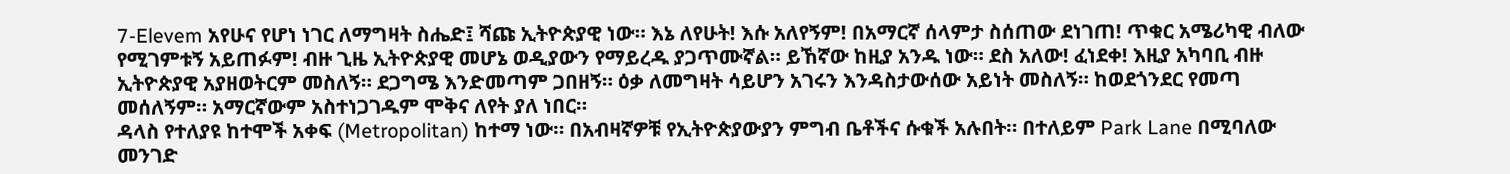7-Elevem አየሁና የሆነ ነገር ለማግዛት ስሔድ፤ ሻጩ ኢትዮጵያዊ ነው። እኔ ለየሁት! እሱ አለየኝም! በአማርኛ ሰላምታ ስሰጠው ደነገጠ! ጥቁር አሜሪካዊ ብለው የሚገምቱኝ አይጠፉም! ብዙ ጊዜ ኢትዮጵያዊ መሆኔ ወዲያውን የማይረዱ ያጋጥሙኛል። ይኸኛው ከዚያ አንዱ ነው። ደስ አለው! ፈነደቀ! እዚያ አካባቢ ብዙ ኢትዮጵያዊ አያዘወትርም መስለኝ። ደጋግሜ እንድመጣም ጋበዘኝ። ዕቃ ለመግዛት ሳይሆን አገሩን እንዳስታውሰው አይነት መስለኝ። ከወደጎንደር የመጣ መሰለኝም። አማርኛውም አስተነጋገዱም ሞቅና ለየት ያለ ነበር።
ዳላስ የተለያዩ ከተሞች አቀፍ (Metropolitan) ከተማ ነው። በአብዛኛዎቹ የኢትዮጵያውያን ምግብ ቤቶችና ሱቁች አሉበት። በተለይም Park Lane በሚባለው መንገድ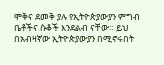ሞቅና ደመቅ ያሉ የኢትዮጵያውያን ምግብ ቤቶችና ሱቆች እንደልብ ናቸው። ይህ በአብዛኛው ኢትዮጵያውያን በሚኖሩበት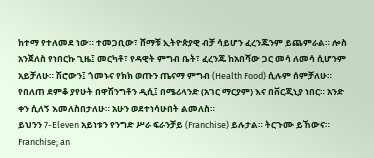ከተማ የተለመደ ነው። ተመጋቢው፣ ሸማቹ ኢትዮጵያዊ ብቻ ሳይሆን ፈረንጁንም ይጨምራል። ሎስ አንጀለስ የነበርኩ ጊዜ፤ መርካቶ፣ የዳዊት ምግብ ቤት፣ ፈረንጁ ከአበሻው ጋር መሳ ለመሳ ሲሆንም አይቻለሁ። ሽሮውን፤ ጎመኑና የክክ ወጡን ጤናማ ምግብ (Health Food) ሲሉም ሰምቻለሁ። የበለጠ ደምቆ ያየሁት በዋሽንግቶን ዲሲ፤ በሜሪላንድ (አገር ማርያም) እና በቨርጂኒያ ነበር። አንድ ቀን ሲለኝ እመለስበታለሁ። አሁን ወደተነሳሁበት ልመለስ።
ይህንን 7-Eleven አይነቱን የንግድ ሥራ ፍራንቻይ (Franchise) ይሉታል። ትርጉሙ ይኸውና።
Franchise; an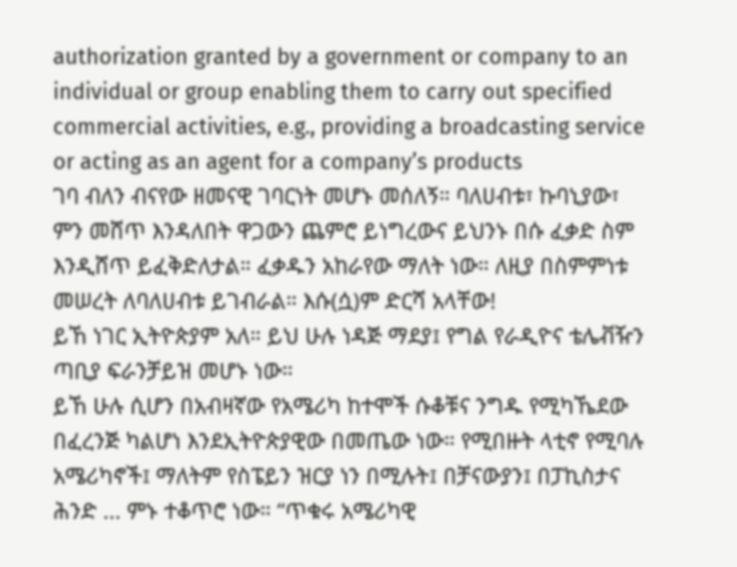authorization granted by a government or company to an individual or group enabling them to carry out specified commercial activities, e.g., providing a broadcasting service or acting as an agent for a company’s products
ገባ ብለን ብናየው ዘመናዊ ገባርነት መሆኑ መሰለኝ። ባለሀብቱ፣ ኩባኒያው፣ ምን መሸጥ እንዳለበት ዋጋውን ጨምሮ ይነግረውና ይህንኑ በሱ ፈቃድ ስም እንዲሸጥ ይፈቅድለታል። ፈቃዱን አከራየው ማለት ነው። ለዚያ በስምምነቱ መሠረት ለባለሀብቱ ይገብራል። እሱ(ሷ)ም ድርሻ አላቸው!
ይኸ ነገር ኢትዮጵያም አለ። ይህ ሁሉ ነዳጅ ማደያ፤ የግል የራዲዮና ቴሌቭዥን ጣቢያ ፍራንቻይዝ መሆኑ ነው።
ይኸ ሁሉ ሲሆን በአብዛኛው የአሜሪካ ከተሞች ሱቆቹና ንግዱ የሚካኼደው በፈረንጅ ካልሆነ እንደኢትዮጵያዊው በመጤው ነው። የሚበዙት ላቲኖ የሚባሉ አሜሪካኖች፤ ማለትም የስፔይን ዝርያ ነን በሚሉት፤ በቻናውያን፤ በፓኪስታና ሕንድ ... ምኑ ተቆጥሮ ነው። “ጥቁሩ አሜሪካዊ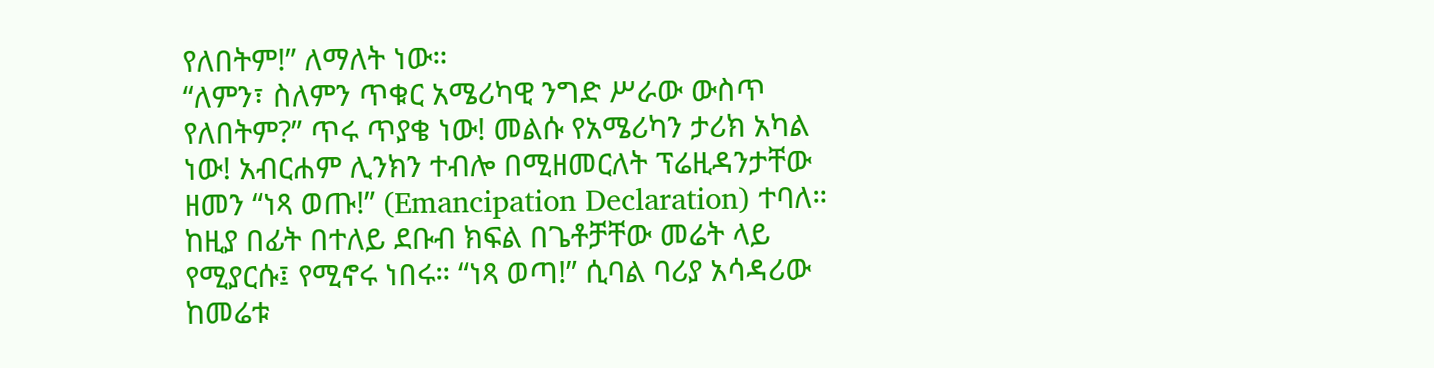የለበትም!” ለማለት ነው።
“ለምን፣ ስለምን ጥቁር አሜሪካዊ ንግድ ሥራው ውስጥ የለበትም?” ጥሩ ጥያቄ ነው! መልሱ የአሜሪካን ታሪክ አካል ነው! አብርሐም ሊንክን ተብሎ በሚዘመርለት ፕሬዚዳንታቸው ዘመን “ነጻ ወጡ!” (Emancipation Declaration) ተባለ። ከዚያ በፊት በተለይ ደቡብ ክፍል በጌቶቻቸው መሬት ላይ የሚያርሱ፤ የሚኖሩ ነበሩ። “ነጻ ወጣ!” ሲባል ባሪያ አሳዳሪው ከመሬቱ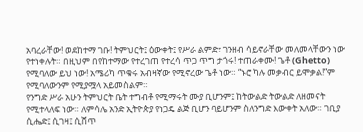አባረራቸው! ወደከተማ ገቡ! ትምህርት፤ ዕውቀት፤ የሥራ ልምድ፣ ገንዘብ ሳይኖራቸው መለመላቸውን ነው የተነቀሉት። በዚህም በየከተማው የተረገጠ የተረሳ ጥጋ ጥግ ታጎሩ! ተጠራቀሙ! ጌቶ (Ghetto) የሚባለው ይህ ነው! አሜሪካ ጥቁሩ አብዛኛው የሚኖረው ጌቶ ነው። “ኑሮ ካሉ መቃብር ይሞቃል!”ም የሚባለውንም የሚያሟላ አይመስልም።
የንግድ ሥራ አሁን ትምህርት ቤት ተግብቶ የሚማሩት ሙያ ቢሆንም፤ ከትውልድ ትውልድ ለዘመናት የሚተላለፍ ነው። ለምሳሌ አንድ ኢትዮጵያ የነጋዴ ልጅ ቢሆን ባይሆንም ስለንግድ እውቀት አለው። ገቢያ ሲሔድ፤ ሲገዛ፤ ሲሸጥ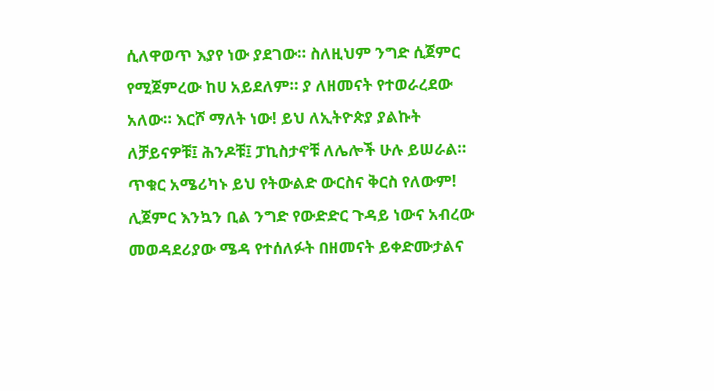ሲለዋወጥ እያየ ነው ያደገው። ስለዚህም ንግድ ሲጀምር የሚጀምረው ከሀ አይደለም። ያ ለዘመናት የተወራረደው አለው። እርሾ ማለት ነው! ይህ ለኢትዮጵያ ያልኩት ለቻይናዎቹ፤ ሕንዶቹ፤ ፓኪስታኖቹ ለሌሎች ሁሉ ይሠራል። ጥቁር አሜሪካኑ ይህ የትውልድ ውርስና ቅርስ የለውም! ሊጀምር እንኳን ቢል ንግድ የውድድር ጉዳይ ነውና አብረው መወዳደሪያው ሜዳ የተሰለፉት በዘመናት ይቀድሙታልና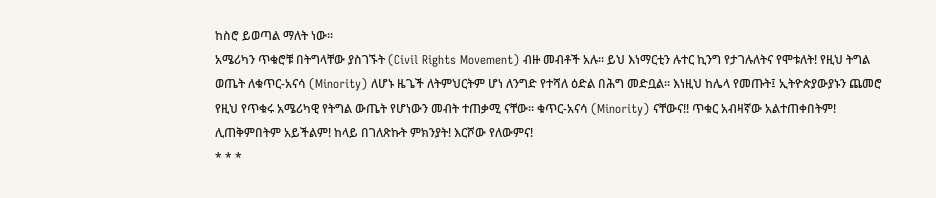ከስሮ ይወጣል ማለት ነው።
አሜሪካን ጥቁሮቹ በትግላቸው ያስገኙት (Civil Rights Movement) ብዙ መብቶች አሉ። ይህ እነማርቲን ሉተር ኪንግ የታገሉለትና የሞቱለት! የዚህ ትግል ወጤት ለቁጥር-አናሳ (Minority) ለሆኑ ዜጌች ለትምህርትም ሆነ ለንግድ የተሻለ ዕድል በሕግ መድቧል። እነዚህ ከሌላ የመጡት፤ ኢትዮጵያውያኑን ጨመሮ የዚህ የጥቁሩ አሜሪካዊ የትግል ውጤት የሆነውን መብት ተጠቃሚ ናቸው። ቁጥር-አናሳ (Minority) ናቸውና!! ጥቁር አብዛኛው አልተጠቀበትም! ሊጠቅምበትም አይችልም! ከላይ በገለጽኩት ምክንያት! እርሾው የለውምና!
* * *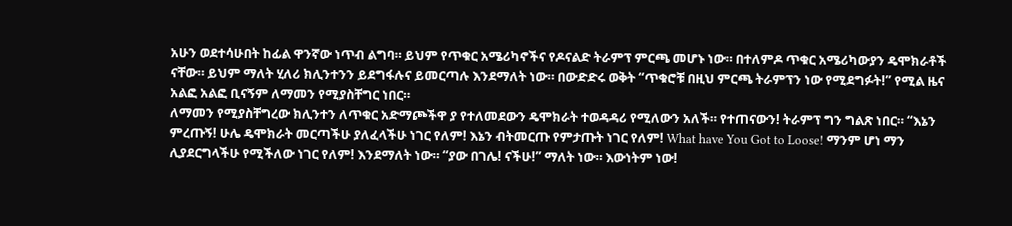አሁን ወደተሳሁበት ከፊል ዋንኛው ነጥብ ልግባ። ይህም የጥቁር አሜሪካኖችና የዶናልድ ትራምፕ ምርጫ መሆኑ ነው። በተለምዶ ጥቁር አሜሪካውያን ዴሞክራቶች ናቸው። ይህም ማለት ሂለሪ ክሊንተንን ይደግፋሉና ይመርጣሉ እንደማለት ነው። በውድድሩ ወቅት “ጥቁሮቹ በዚህ ምርጫ ትራምፕን ነው የሚደግፉት!” የሚል ዜና አልፎ አልፎ ቢናኝም ለማመን የሚያስቸግር ነበር።
ለማመን የሚያስቸግረው ክሊንተን ለጥቁር አድማጮችዋ ያ የተለመደውን ዴሞክራት ተወዳዳሪ የሚለውን አለች። የተጠናውን! ትራምፕ ግን ግልጽ ነበር። “እኔን ምረጡኝ! ሁሌ ዴሞክራት መርጣችሁ ያለፈላችሁ ነገር የለም! እኔን ብትመርጡ የምታጡት ነገር የለም! What have You Got to Loose! ማንም ሆነ ማን ሊያደርግላችሁ የሚችለው ነገር የለም! እንደማለት ነው። “ያው በገሌ! ናችሁ!” ማለት ነው። እውነትም ነው!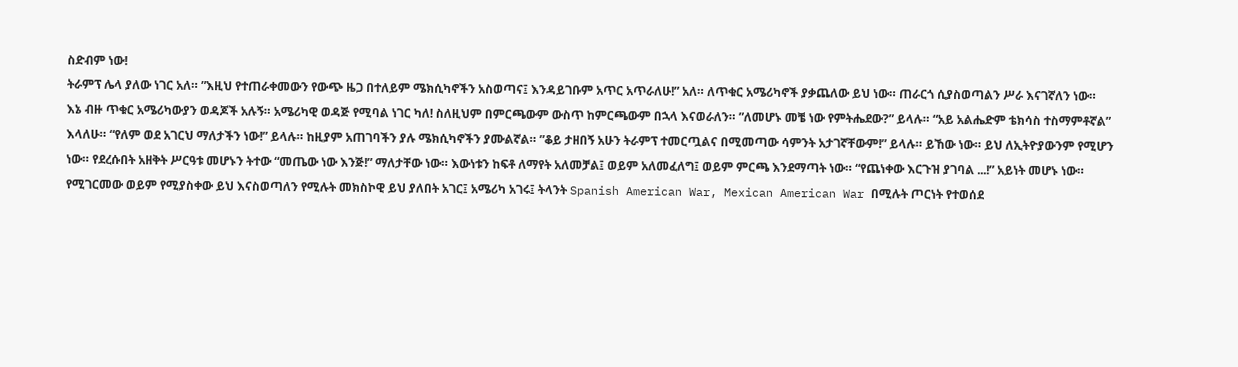ስድብም ነው!
ትራምፕ ሌላ ያለው ነገር አለ። ”እዚህ የተጠራቀመውን የውጭ ዜጋ በተለይም ሜክሲካኖችን አስወጣና፤ እንዳይገቡም አጥር አጥራለሁ!” አለ። ለጥቁር አሜሪካኖች ያቃጨለው ይህ ነው። ጠራርጎ ሲያስወጣልን ሥራ እናገኛለን ነው።
እኔ ብዙ ጥቁር አሜሪካውያን ወዳጆች አሉኝ። አሜሪካዊ ወዳጅ የሚባል ነገር ካለ! ስለዚህም በምርጫውም ውስጥ ከምርጫውም በኋላ እናወራለን። ”ለመሆኑ መቼ ነው የምትሔደው?” ይላሉ። “አይ አልሔድም ቴክሳስ ተስማምቶኛል” እላለሁ። “የለም ወደ አገርህ ማለታችን ነው!” ይላሉ። ከዚያም አጠገባችን ያሉ ሜክሲካኖችን ያሙልኛል። ”ቆይ ታዘበኝ አሁን ትራምፕ ተመርጧልና በሚመጣው ሳምንት አታገኛቸውም!” ይላሉ። ይኸው ነው። ይህ ለኢትዮያውንም የሚሆን ነው። የደረሱበት አዘቅት ሥርዓቱ መሆኑን ትተው “መጤው ነው እንጅ!” ማለታቸው ነው። እውነቱን ከፍቶ ለማየት አለመቻል፤ ወይም አለመፈለግ፤ ወይም ምርጫ እንደማጣት ነው። “የጨነቀው እርጉዝ ያገባል ...!” አይነት መሆኑ ነው።
የሚገርመው ወይም የሚያስቀው ይህ እናስወጣለን የሚሉት መክስኮዊ ይህ ያለበት አገር፤ አሜሪካ አገሩ፤ ትላንት Spanish American War, Mexican American War በሚሉት ጦርነት የተወሰደ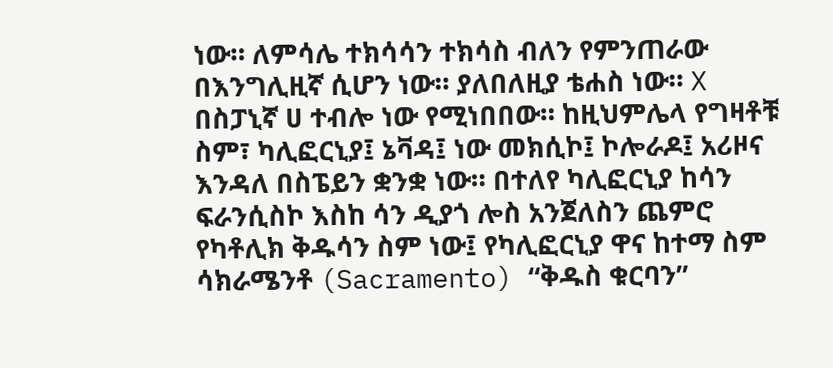ነው። ለምሳሌ ተክሳሳን ተክሳስ ብለን የምንጠራው በእንግሊዚኛ ሲሆን ነው። ያለበለዚያ ቴሐስ ነው። X በስፓኒኛ ሀ ተብሎ ነው የሚነበበው። ከዚህምሌላ የግዛቶቹ ስም፣ ካሊፎርኒያ፤ ኔቫዳ፤ ነው መክሲኮ፤ ኮሎራዶ፤ አሪዞና እንዳለ በስፔይን ቋንቋ ነው። በተለየ ካሊፎርኒያ ከሳን ፍራንሲስኮ እስከ ሳን ዲያጎ ሎስ አንጀለስን ጨምሮ የካቶሊክ ቅዱሳን ስም ነው፤ የካሊፎርኒያ ዋና ከተማ ስም ሳክራሜንቶ (Sacramento) “ቅዱስ ቁርባን”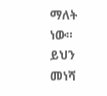ማለት ነው።
ይህን መነሻ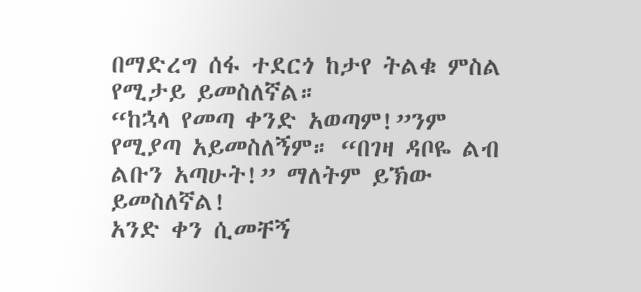በማድረግ ሰፋ ተደርጎ ከታየ ትልቁ ምስል የሚታይ ይመስለኛል።
“ከኋላ የመጣ ቀንድ አወጣም!”ንም የሚያጣ አይመስለኝም። “በገዛ ዳቦዬ ልብ ልቡን አጣሁት!” ማለትም ይኽው ይመስለኛል!
አንድ ቀን ሲመቸኝ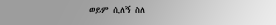ወይም ሲለኝ ስለ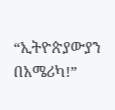“ኢትዮጵያውያን በአሜሪካ!”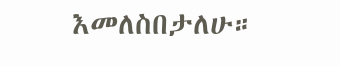እመለስበታለሁ።